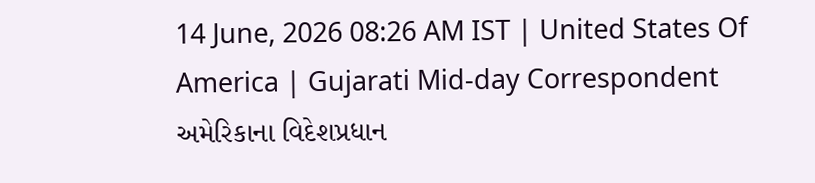14 June, 2026 08:26 AM IST | United States Of America | Gujarati Mid-day Correspondent
અમેરિકાના વિદેશપ્રધાન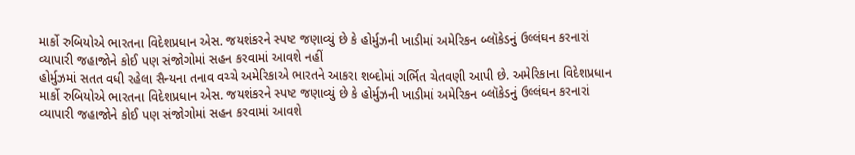માર્કો રુબિયોએ ભારતના વિદેશપ્રધાન એસ. જયશંકરને સ્પષ્ટ જણાવ્યું છે કે હોર્મુઝની ખાડીમાં અમેરિકન બ્લૉકેડનું ઉલ્લંઘન કરનારાં વ્યાપારી જહાજોને કોઈ પણ સંજોગોમાં સહન કરવામાં આવશે નહીં
હોર્મુઝમાં સતત વધી રહેલા સૈન્યના તનાવ વચ્ચે અમેરિકાએ ભારતને આકરા શબ્દોમાં ગર્ભિત ચેતવણી આપી છે. અમેરિકાના વિદેશપ્રધાન માર્કો રુબિયોએ ભારતના વિદેશપ્રધાન એસ. જયશંકરને સ્પષ્ટ જણાવ્યું છે કે હોર્મુઝની ખાડીમાં અમેરિકન બ્લૉકેડનું ઉલ્લંઘન કરનારાં વ્યાપારી જહાજોને કોઈ પણ સંજોગોમાં સહન કરવામાં આવશે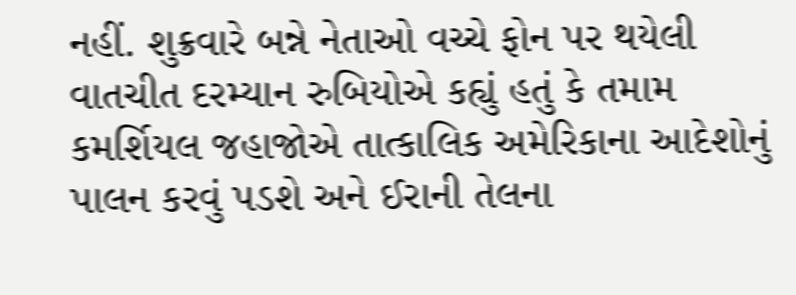નહીં. શુક્રવારે બન્ને નેતાઓ વચ્ચે ફોન પર થયેલી વાતચીત દરમ્યાન રુબિયોએ કહ્યું હતું કે તમામ કમર્શિયલ જહાજોએ તાત્કાલિક અમેરિકાના આદેશોનું પાલન કરવું પડશે અને ઈરાની તેલના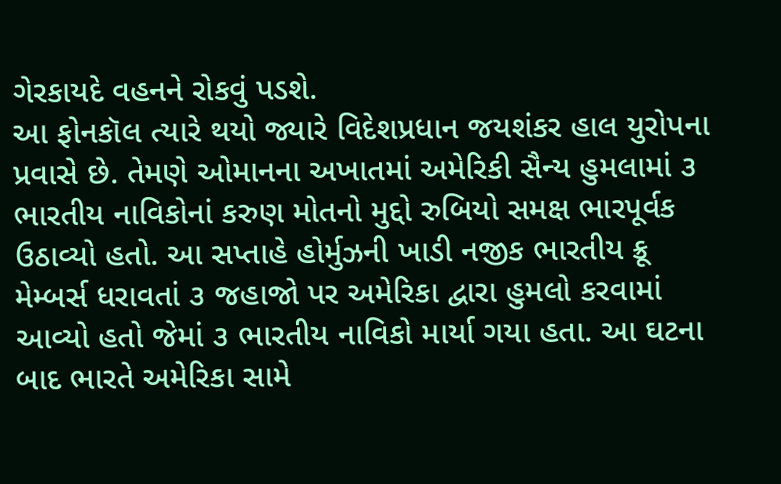ગેરકાયદે વહનને રોકવું પડશે.
આ ફોનકૉલ ત્યારે થયો જ્યારે વિદેશપ્રધાન જયશંકર હાલ યુરોપના પ્રવાસે છે. તેમણે ઓમાનના અખાતમાં અમેરિકી સૈન્ય હુમલામાં ૩ ભારતીય નાવિકોનાં કરુણ મોતનો મુદ્દો રુબિયો સમક્ષ ભારપૂર્વક ઉઠાવ્યો હતો. આ સપ્તાહે હોર્મુઝની ખાડી નજીક ભારતીય ક્રૂ મેમ્બર્સ ધરાવતાં ૩ જહાજો પર અમેરિકા દ્વારા હુમલો કરવામાં આવ્યો હતો જેમાં ૩ ભારતીય નાવિકો માર્યા ગયા હતા. આ ઘટના બાદ ભારતે અમેરિકા સામે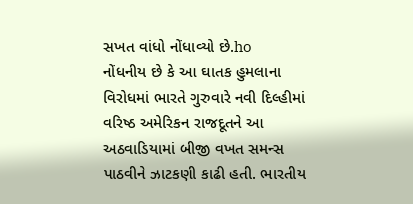સખત વાંધો નોંધાવ્યો છે.ho
નોંધનીય છે કે આ ઘાતક હુમલાના વિરોધમાં ભારતે ગુરુવારે નવી દિલ્હીમાં વરિષ્ઠ અમેરિકન રાજદૂતને આ અઠવાડિયામાં બીજી વખત સમન્સ પાઠવીને ઝાટકણી કાઢી હતી. ભારતીય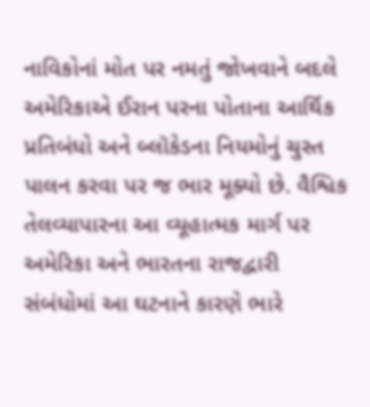નાવિકોનાં મોત પર નમતું જોખવાને બદલે અમેરિકાએ ઈરાન પરના પોતાના આર્થિક પ્રતિબંધો અને બ્લૉકેડના નિયમોનું ચુસ્ત પાલન કરવા પર જ ભાર મૂક્યો છે. વૈશ્વિક તેલવ્યાપારના આ વ્યૂહાત્મક માર્ગ પર અમેરિકા અને ભારતના રાજદ્વારી સંબંધોમાં આ ઘટનાને કારણે ભારે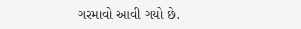ગરમાવો આવી ગયો છે.